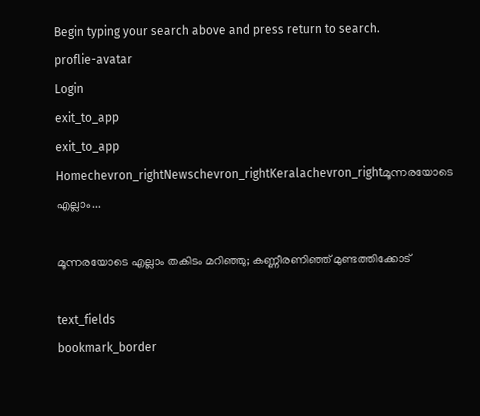Begin typing your search above and press return to search.
proflie-avatar
Login
exit_to_app
exit_to_app
Homechevron_rightNewschevron_rightKeralachevron_rightമൂന്നരയോടെ എല്ലാം...

മൂന്നരയോടെ എല്ലാം തകിടം മറിഞ്ഞു; കണ്ണീരണിഞ്ഞ് മുണ്ടത്തിക്കോട്

text_fields
bookmark_border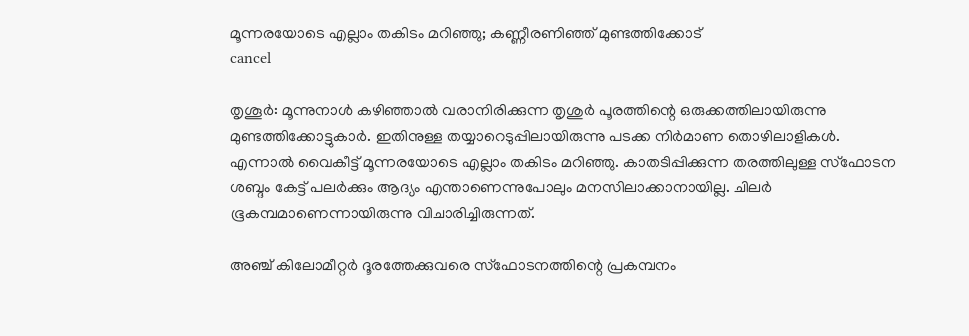മൂന്നരയോടെ എല്ലാം തകിടം മറിഞ്ഞു; കണ്ണീരണിഞ്ഞ് മുണ്ടത്തിക്കോട്
cancel

തൃശൂർ: മൂന്നുനാൾ കഴിഞ്ഞാൽ വരാനിരിക്കുന്ന തൃശുർ പൂരത്തിന്റെ ഒരുക്കത്തിലായിരുന്നു മുണ്ടത്തിക്കോട്ടുകാർ. ഇതിനുള്ള തയ്യാറെടുപ്പിലായിരുന്നു പടക്ക നിർമാണ തൊഴിലാളികൾ. എന്നാൽ വൈകീട്ട് മൂന്നരയോടെ എല്ലാം തകിടം മറിഞ്ഞു. കാതടിപ്പിക്കുന്ന തരത്തിലുള്ള സ്ഫോടന ശബ്ദം കേട്ട് പലർക്കും ആദ്യം എന്താണെന്നുപോലും മനസിലാക്കാനായില്ല. ചിലർ ഭൂകമ്പമാണെന്നായിരുന്നു വിചാരിച്ചിരുന്നത്.

അഞ്ച് കിലോമീറ്റർ ദൂരത്തേക്കുവരെ സ്ഫോടനത്തിന്റെ പ്രകമ്പനം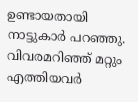ഉണ്ടായതായി നാട്ടുകാർ പറഞ്ഞു. വിവരമറിഞ്ഞ് മറ്റും എത്തിയവർ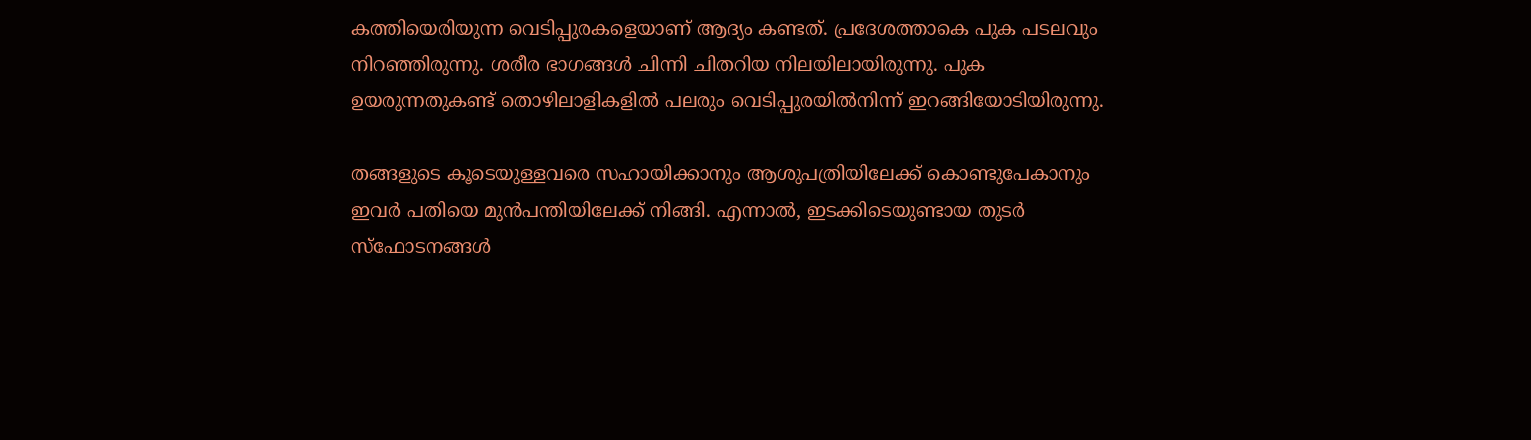കത്തിയെരിയുന്ന വെടിപ്പുരകളെയാണ് ആദ്യം കണ്ടത്. പ്രദേശത്താകെ പുക പടലവും നിറഞ്ഞിരുന്നു. ശരീര ഭാഗങ്ങൾ ചിന്നി ചിതറിയ നിലയിലായിരുന്നു. പുക ഉയരുന്നതുകണ്ട് തൊഴിലാളികളിൽ പലരും വെടിപ്പുരയിൽനിന്ന് ഇറങ്ങിയോടിയിരുന്നു.

തങ്ങളുടെ കൂടെയുള്ളവരെ സഹായിക്കാനും ആശുപത്രിയിലേക്ക് കൊണ്ടുപേകാനും ഇവർ പതിയെ മുൻപന്തിയിലേക്ക് നിങ്ങി. എന്നാൽ, ഇടക്കിടെയുണ്ടായ തുടർ സ്ഫോടനങ്ങൾ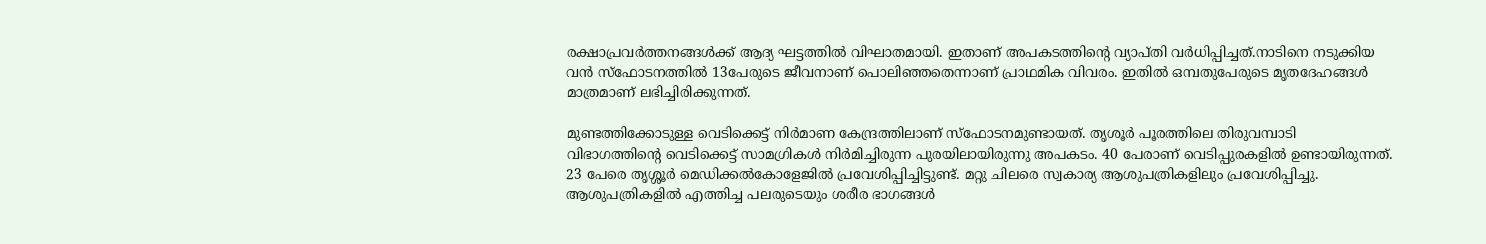രക്ഷാപ്രവർത്തനങ്ങൾക്ക് ആദ്യ ഘട്ടത്തിൽ വിഘാതമായി. ഇതാണ് അപകടത്തിന്റെ വ്യാപ്തി വർധിപ്പിച്ചത്.നാടിനെ നടുക്കിയ വൻ സ്ഫോടനത്തിൽ 13പേരുടെ ജീവനാണ് പൊലിഞ്ഞതെന്നാണ് പ്രാഥമിക വിവരം. ഇതിൽ ഒമ്പതുപേരുടെ മൃതദേഹങ്ങൾ മാത്രമാണ് ലഭിച്ചിരിക്കുന്നത്.

മുണ്ടത്തിക്കോടുള്ള വെടിക്കെട്ട് നിർമാണ കേന്ദ്രത്തിലാണ് സ്ഫോടനമുണ്ടായത്. തൃശൂർ പൂരത്തിലെ തിരുവമ്പാടി വിഭാഗത്തിന്റെ വെടിക്കെട്ട് സാമഗ്രികൾ നിർമിച്ചിരുന്ന പുരയിലായിരുന്നു അപകടം. 40 പേരാണ് വെടിപ്പുരകളിൽ ഉണ്ടായിരുന്നത്. 23 പേരെ തൃശ്ശൂർ മെഡിക്കൽകോളേജിൽ പ്രവേശിപ്പിച്ചിട്ടുണ്ട്. മറ്റു ചിലരെ സ്വകാര്യ ആശുപത്രികളിലും പ്രവേശിപ്പിച്ചു. ആശുപത്രികളിൽ എത്തിച്ച പലരുടെയും ശരീര ഭാഗങ്ങൾ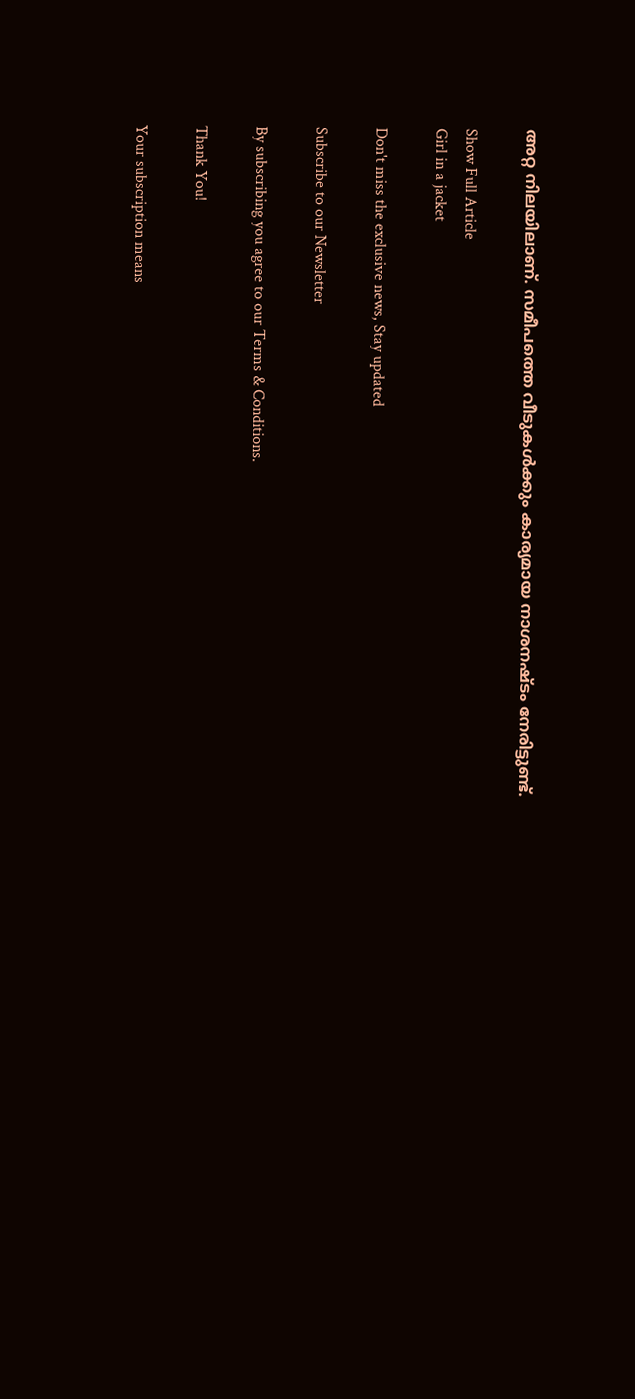അറ്റ നിലയിലാണ്. സമീപത്തെ വീടുകൾക്കും കാര്യമായ നാശനഷ്ടം നേരിട്ടുണ്ട്.

Show Full Article
Girl in a jacket

Don't miss the exclusive news, Stay updated

Subscribe to our Newsletter

By subscribing you agree to our Terms & Conditions.

Thank You!

Your subscription means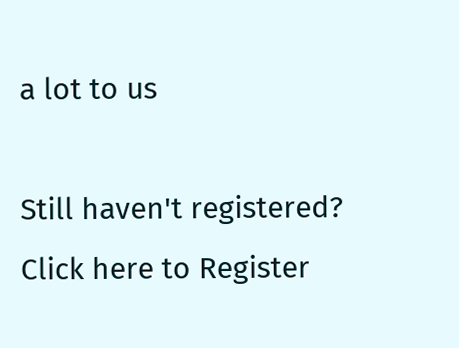a lot to us

Still haven't registered? Click here to Register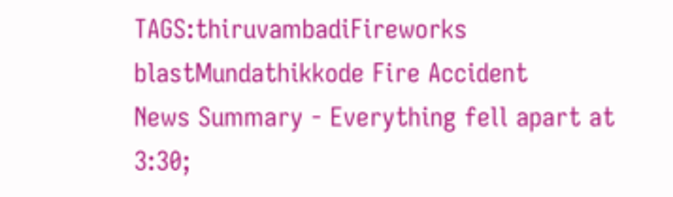TAGS:thiruvambadiFireworks blastMundathikkode Fire Accident
News Summary - Everything fell apart at 3:30;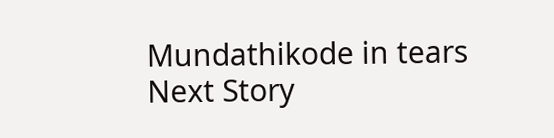Mundathikode in tears
Next Story